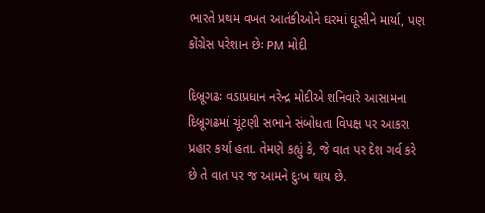ભારતે પ્રથમ વખત આતંકીઓને ઘરમાં ઘૂસીને માર્યા, પણ કોંગ્રેસ પરેશાન છેઃ PM મોદી

દિબ્રૂગઢઃ વડાપ્રધાન નરેન્દ્ર મોદીએ શનિવારે આસામના દિબ્રૂગઢમાં ચૂંટણી સભાને સંબોધતા વિપક્ષ પર આકરા પ્રહાર કર્યા હતા. તેમણે કહ્યું કે, જે વાત પર દેશ ગર્વ કરે છે તે વાત પર જ આમને દુઃખ થાય છે.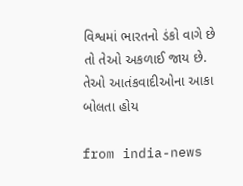વિશ્વમાં ભારતનો ડંકો વાગે છે તો તેઓ અકળાઈ જાય છે. તેઓ આતંકવાદીઓના આકા બોલતા હોય

from india-news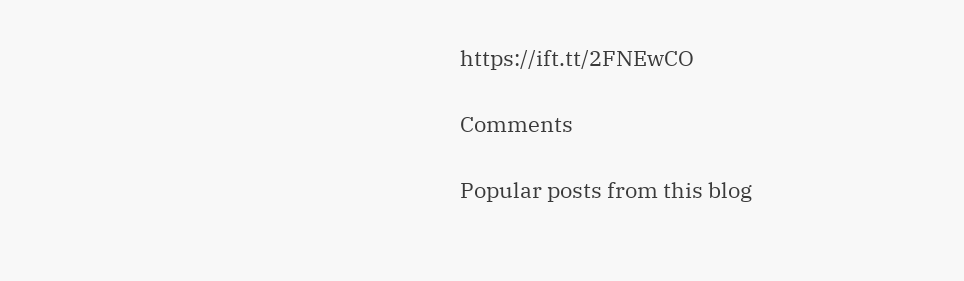https://ift.tt/2FNEwCO

Comments

Popular posts from this blog